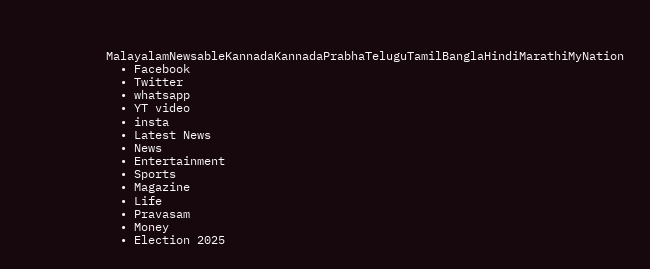MalayalamNewsableKannadaKannadaPrabhaTeluguTamilBanglaHindiMarathiMyNation
  • Facebook
  • Twitter
  • whatsapp
  • YT video
  • insta
  • Latest News
  • News
  • Entertainment
  • Sports
  • Magazine
  • Life
  • Pravasam
  • Money
  • Election 2025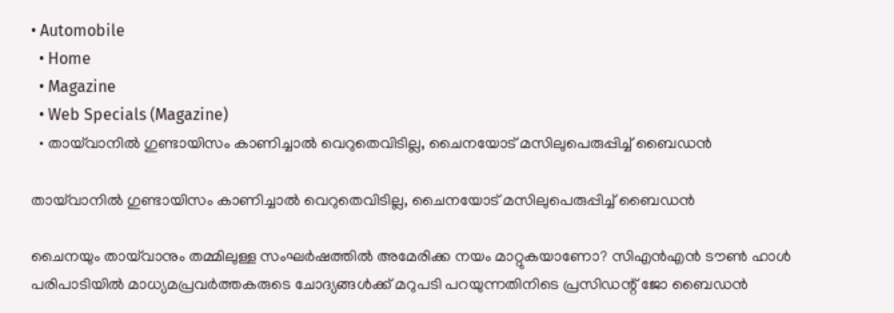• Automobile
  • Home
  • Magazine
  • Web Specials (Magazine)
  • തായ്‌വാനില്‍ ഗുണ്ടായിസം കാണിച്ചാല്‍ വെറുതെവിടില്ല, ചൈനയോട് മസിലുപെരുപ്പിച്ച് ബൈഡന്‍

തായ്‌വാനില്‍ ഗുണ്ടായിസം കാണിച്ചാല്‍ വെറുതെവിടില്ല, ചൈനയോട് മസിലുപെരുപ്പിച്ച് ബൈഡന്‍

ചൈനയും തായ്‌വാനും തമ്മിലുള്ള സംഘര്‍ഷത്തില്‍ അമേരിക്ക നയം മാറ്റുകയാണോ? സിഎന്‍എന്‍ ടൗണ്‍ ഹാള്‍ പരിപാടിയില്‍ മാധ്യമപ്രവര്‍ത്തകരുടെ ചോദ്യങ്ങള്‍ക്ക് മറുപടി പറയുന്നതിനിടെ പ്രസിഡന്റ് ജോ ബൈഡന്‍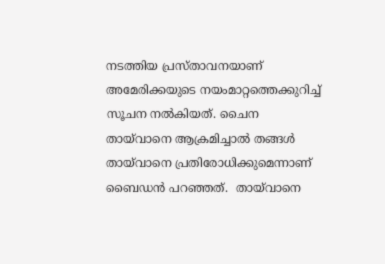നടത്തിയ പ്രസ്താവനയാണ് അമേരിക്കയുടെ നയംമാറ്റത്തെക്കുറിച്ച് സൂചന നല്‍കിയത്. ചൈന തായ്‌വാനെ ആക്രമിച്ചാല്‍ തങ്ങള്‍ തായ്‌വാനെ പ്രതിരോധിക്കുമെന്നാണ് ബൈഡന്‍ പറഞ്ഞത്.  തായ്‌വാനെ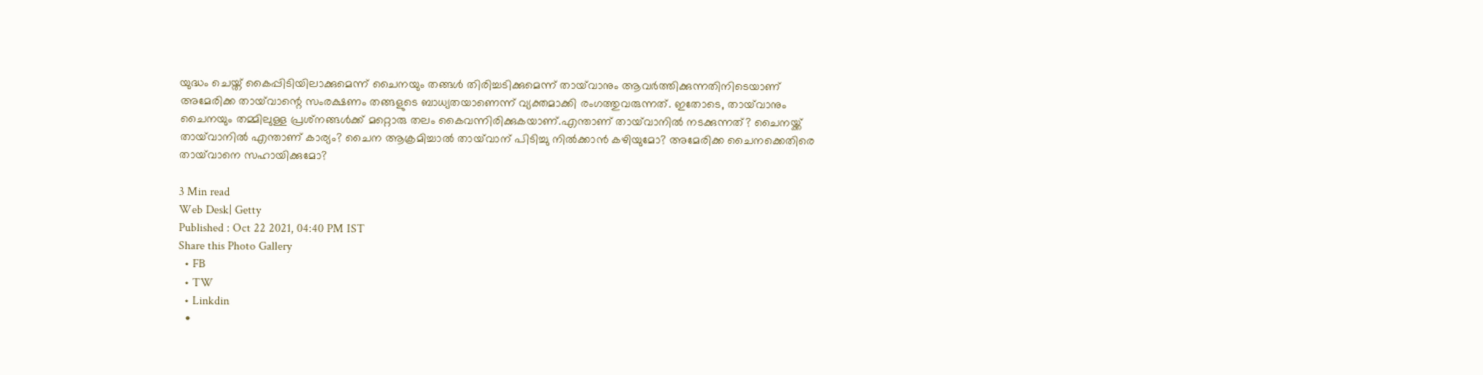യുദ്ധം ചെയ്ത് കൈപ്പിടിയിലാക്കുമെന്ന് ചൈനയും തങ്ങള്‍ തിരിച്ചടിക്കുമെന്ന് തായ്‌വാനും ആവര്‍ത്തിക്കുന്നതിനിടെയാണ് അമേരിക്ക തായ്‌വാന്റെ സംരക്ഷണം തങ്ങളുടെ ബാധ്യതയാണെന്ന് വ്യക്തമാക്കി രംഗത്തുവരുന്നത്. ഇതോടെ, തായ്‌വാനും ചൈനയും തമ്മിലുള്ള പ്രശ്‌നങ്ങള്‍ക്ക് മറ്റൊരു തലം കൈവന്നിരിക്കുകയാണ്.എന്താണ് തായ്‌വാനില്‍ നടക്കുന്നത്? ചൈനയ്ക്ക് തായ്‌വാനില്‍ എന്താണ് കാര്യം? ചൈന ആക്രമിച്ചാല്‍ തായ്‌വാന് പിടിച്ചു നില്‍ക്കാന്‍ കഴിയുമോ? അമേരിക്ക ചൈനക്കെതിരെ തായ്‌വാനെ സഹായിക്കുമോ?

3 Min read
Web Desk| Getty
Published : Oct 22 2021, 04:40 PM IST
Share this Photo Gallery
  • FB
  • TW
  • Linkdin
  •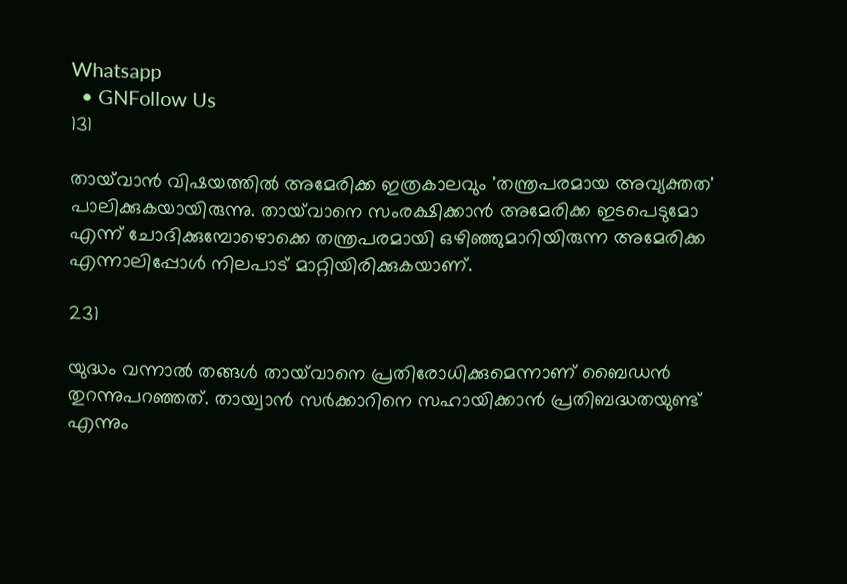Whatsapp
  • GNFollow Us
131

തായ്‌വാന്‍ വിഷയത്തില്‍ അമേരിക്ക ഇത്രകാലവും 'തന്ത്രപരമായ അവ്യക്തത' പാലിക്കുകയായിരുന്നു. തായ്‌വാനെ സംരക്ഷിക്കാന്‍ അമേരിക്ക ഇടപെടുമോ എന്ന് ചോദിക്കുമ്പോഴൊക്കെ തന്ത്രപരമായി ഒഴിഞ്ഞുമാറിയിരുന്ന അമേരിക്ക എന്നാലിപ്പോള്‍ നിലപാട് മാറ്റിയിരിക്കുകയാണ്.

231

യുദ്ധം വന്നാല്‍ തങ്ങള്‍ തായ്‌വാനെ പ്രതിരോധിക്കുമെന്നാണ് ബൈഡന്‍ തുറന്നുപറഞ്ഞത്. തായ്വാന്‍ സര്‍ക്കാറിനെ സഹായിക്കാന്‍ പ്രതിബദ്ധതയുണ്ട് എന്നും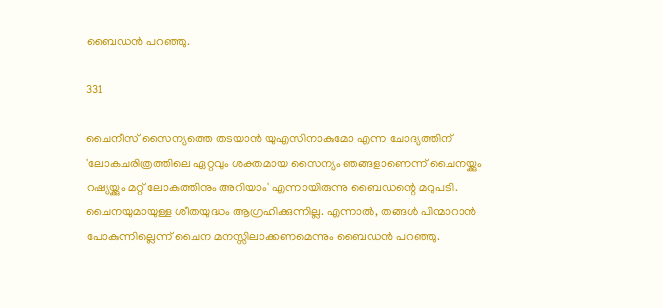ബൈഡന്‍ പറഞ്ഞു.

331

ചൈനീസ് സൈന്യത്തെ തടയാന്‍ യുഎസിനാകുമോ എന്ന ചോദ്യത്തിന് 'ലോകചരിത്രത്തിലെ ഏറ്റവും ശക്തമായ സൈന്യം ഞങ്ങളാണെന്ന് ചൈനയ്ക്കും റഷ്യയ്ക്കും മറ്റ് ലോകത്തിനും അറിയാം' എന്നായിരുന്നു ബൈഡന്റെ മറുപടി. ചൈനയുമായുള്ള ശീതയുദ്ധം ആഗ്രഹിക്കുന്നില്ല. എന്നാല്‍, തങ്ങള്‍ പിന്മാറാന്‍ പോകുന്നില്ലെന്ന് ചൈന മനസ്സിലാക്കണമെന്നും ബൈഡന്‍ പറഞ്ഞു.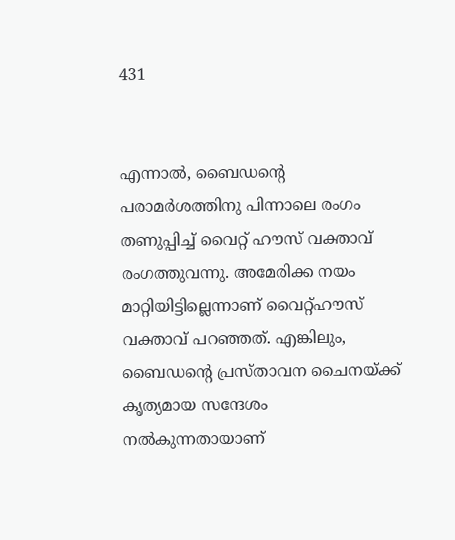431


എന്നാല്‍, ബൈഡന്റെ പരാമര്‍ശത്തിനു പിന്നാലെ രംഗം തണുപ്പിച്ച് വൈറ്റ് ഹൗസ് വക്താവ് രംഗത്തുവന്നു. അമേരിക്ക നയം മാറ്റിയിട്ടില്ലെന്നാണ് വൈറ്റ്ഹൗസ് വക്താവ് പറഞ്ഞത്. എങ്കിലും, ബൈഡന്റെ പ്രസ്താവന ചൈനയ്ക്ക് കൃത്യമായ സന്ദേശം നല്‍കുന്നതായാണ്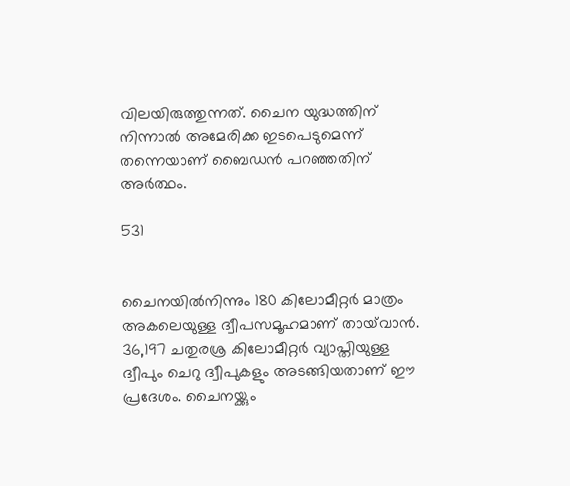വിലയിരുത്തുന്നത്. ചൈന യുദ്ധത്തിന് നിന്നാല്‍ അമേരിക്ക ഇടപെടുമെന്ന് തന്നെയാണ് ബൈഡന്‍ പറഞ്ഞതിന് അര്‍ത്ഥം.

531


ചൈനയില്‍നിന്നും 180 കിലോമീറ്റര്‍ മാത്രം അകലെയുള്ള ദ്വീപസമൂഹമാണ് തായ്‌വാന്‍. 36,197 ചതുരശ്ര കിലോമീറ്റര്‍ വ്യാപ്തിയുള്ള ദ്വീപും ചെറു ദ്വീപുകളും അടങ്ങിയതാണ് ഈ പ്രദേശം. ചൈനയ്ക്കും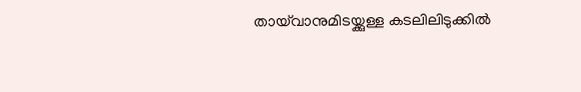തായ്‌വാനുമിടയ്ക്കുള്ള കടലിലിടുക്കില്‍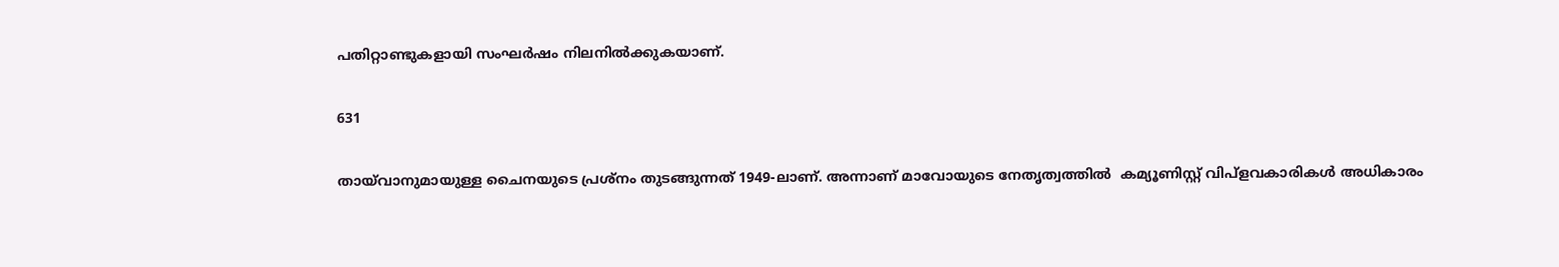പതിറ്റാണ്ടുകളായി സംഘര്‍ഷം നിലനില്‍ക്കുകയാണ്.

631

തായ്‌വാനുമായുള്ള ചൈനയുടെ പ്രശ്‌നം തുടങ്ങുന്നത് 1949-ലാണ്. അന്നാണ് മാവോയുടെ നേതൃത്വത്തില്‍  കമ്യൂണിസ്റ്റ് വിപ്‌ളവകാരികള്‍ അധികാരം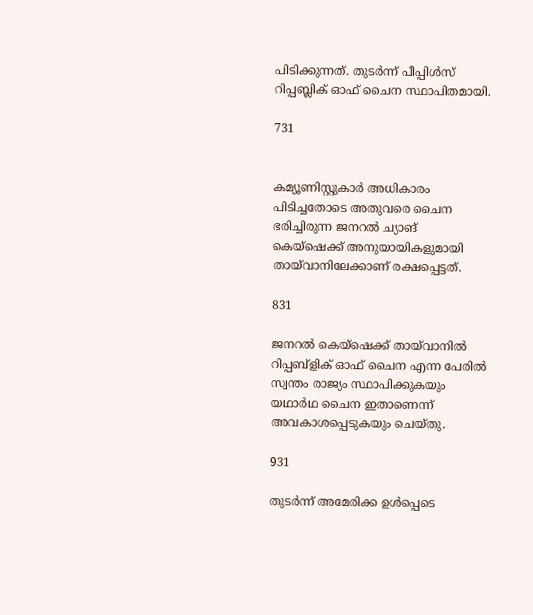പിടിക്കുന്നത്. തുടര്‍ന്ന് പീപ്പിള്‍സ് റിപ്പബ്ലിക് ഓഫ് ചൈന സ്ഥാപിതമായി.

731


കമ്യൂണിസ്റ്റുകാര്‍ അധികാരം പിടിച്ചതോടെ അതുവരെ ചൈന ഭരിച്ചിരുന്ന ജനറല്‍ ച്യാങ് കെയ്‌ഷെക്ക് അനുയായികളുമായി തായ്‌വാനിലേക്കാണ് രക്ഷപ്പെട്ടത്.

831

ജനറല്‍ കെയ്‌ഷെക്ക് തായ്‌വാനില്‍ റിപ്പബ്‌ളിക് ഓഫ് ചൈന എന്ന പേരില്‍ സ്വന്തം രാജ്യം സ്ഥാപിക്കുകയും യഥാര്‍ഥ ചൈന ഇതാണെന്ന് അവകാശപ്പെടുകയും ചെയ്തു.

931

തുടര്‍ന്ന് അമേരിക്ക ഉള്‍പ്പെടെ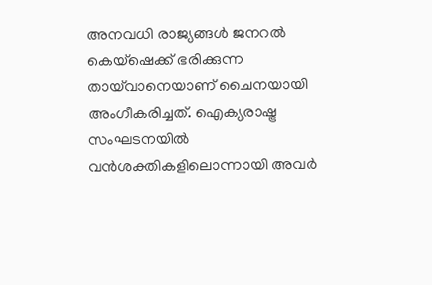അനവധി രാജ്യങ്ങള്‍ ജനറല്‍ കെയ്‌ഷെക്ക് ഭരിക്കുന്ന തായ്‌വാനെയാണ് ചൈനയായി അംഗീകരിച്ചത്. ഐക്യരാഷ്ട്ര സംഘടനയില്‍ വന്‍ശക്തികളിലൊന്നായി അവര്‍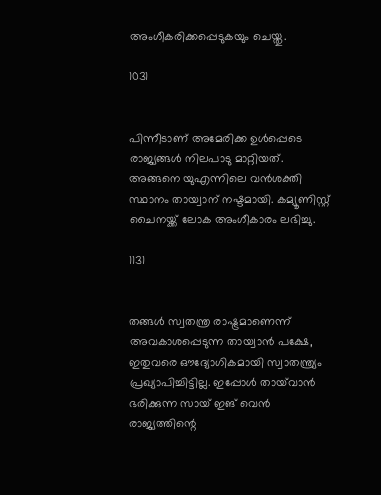അംഗീകരിക്കപ്പെടുകയും ചെയ്തു.

1031


പിന്നീടാണ് അമേരിക്ക ഉള്‍പ്പെടെ രാജ്യങ്ങള്‍ നിലപാടു മാറ്റിയത്. അങ്ങനെ യുഎന്നിലെ വന്‍ശക്തി സ്ഥാനം തായ്വാന് നഷ്ടമായി. കമ്യൂണിസ്റ്റ് ചൈനയ്ക്ക് ലോക അംഗീകാരം ലഭിച്ചു.

1131


തങ്ങള്‍ സ്വതന്ത്ര രാഷ്ട്രമാണെന്ന് അവകാശപ്പെടുന്ന തായ്വാന്‍ പക്ഷേ, ഇതുവരെ ഔദ്യോഗികമായി സ്വാതന്ത്ര്യം പ്രഖ്യാപിച്ചിട്ടില്ല. ഇപ്പോള്‍ തായ്‌വാന്‍ ഭരിക്കുന്ന സായ് ഇങ് വെന്‍ രാജ്യത്തിന്റെ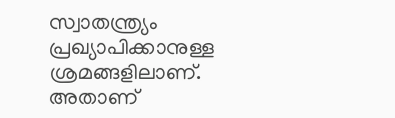സ്വാതന്ത്ര്യം പ്രഖ്യാപിക്കാനുള്ള ശ്രമങ്ങളിലാണ്. അതാണ്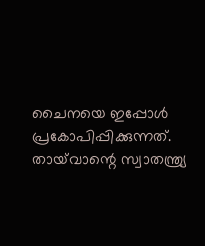ചൈനയെ ഇപ്പോള്‍ പ്രകോപിപ്പിക്കുന്നത്. തായ്‌വാന്റെ സ്വാതന്ത്ര്യ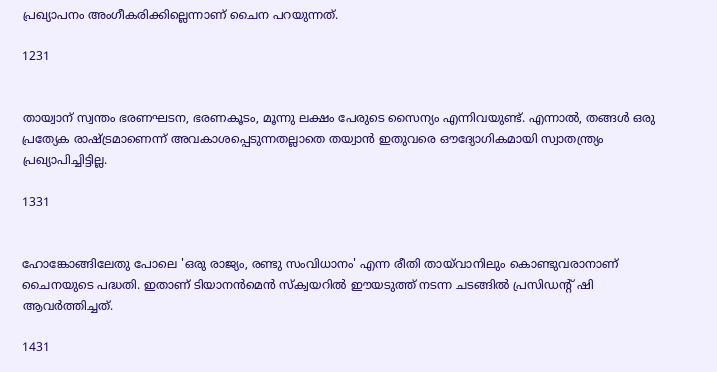പ്രഖ്യാപനം അംഗീകരിക്കില്ലെന്നാണ് ചൈന പറയുന്നത്.

1231


തായ്വാന് സ്വന്തം ഭരണഘടന, ഭരണകൂടം, മൂന്നു ലക്ഷം പേരുടെ സൈന്യം എന്നിവയുണ്ട്. എന്നാല്‍, തങ്ങള്‍ ഒരു പ്രത്യേക രാഷ്ട്രമാണെന്ന് അവകാശപ്പെടുന്നതല്ലാതെ തയ്വാന്‍ ഇതുവരെ ഔദ്യോഗികമായി സ്വാതന്ത്ര്യം പ്രഖ്യാപിച്ചിട്ടില്ല.

1331


ഹോങ്കോങ്ങിലേതു പോലെ 'ഒരു രാജ്യം, രണ്ടു സംവിധാനം' എന്ന രീതി തായ്‌വാനിലും കൊണ്ടുവരാനാണ് ചൈനയുടെ പദ്ധതി. ഇതാണ് ടിയാനന്‍മെന്‍ സ്‌ക്വയറില്‍ ഈയടുത്ത് നടന്ന ചടങ്ങില്‍ പ്രസിഡന്റ് ഷി ആവര്‍ത്തിച്ചത്.

1431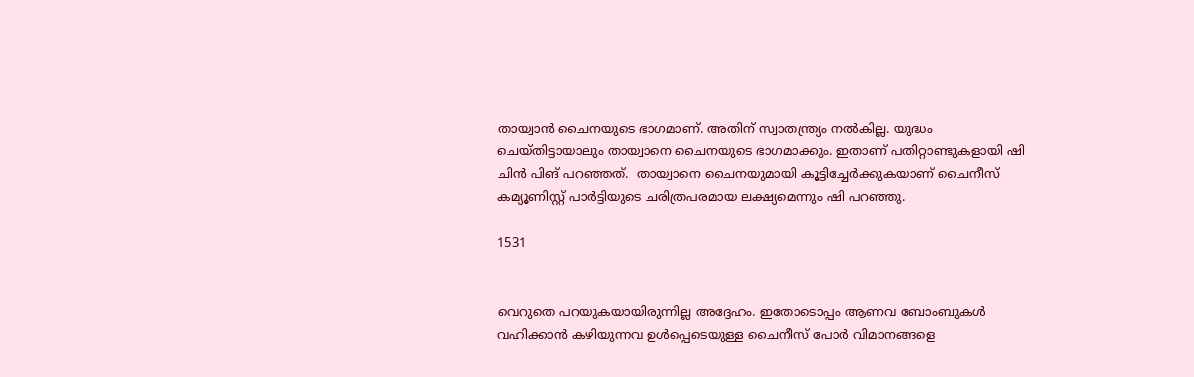തായ്വാന്‍ ചൈനയുടെ ഭാഗമാണ്. അതിന് സ്വാതന്ത്ര്യം നല്‍കില്ല. യുദ്ധം ചെയ്തിട്ടായാലും തായ്വാനെ ചൈനയുടെ ഭാഗമാക്കും. ഇതാണ് പതിറ്റാണ്ടുകളായി ഷി ചിന്‍ പിങ് പറഞ്ഞത്.  തായ്വാനെ ചൈനയുമായി കൂട്ടിച്ചേര്‍ക്കുകയാണ് ചൈനീസ് കമ്യൂണിസ്റ്റ് പാര്‍ട്ടിയുടെ ചരിത്രപരമായ ലക്ഷ്യമെന്നും ഷി പറഞ്ഞു.

1531


വെറുതെ പറയുകയായിരുന്നില്ല അദ്ദേഹം. ഇതോടൊപ്പം ആണവ ബോംബുകള്‍ വഹിക്കാന്‍ കഴിയുന്നവ ഉള്‍പ്പെടെയുള്ള ചൈനീസ് പോര്‍ വിമാനങ്ങളെ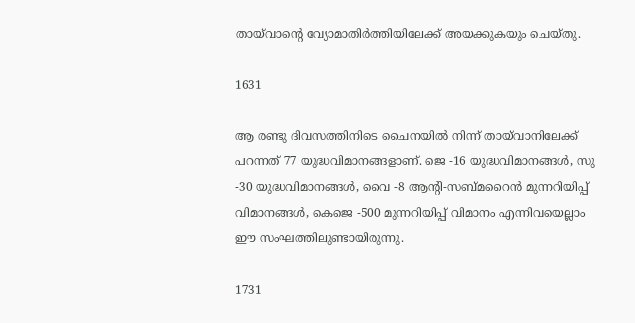തായ്‌വാന്റെ വ്യോമാതിര്‍ത്തിയിലേക്ക് അയക്കുകയും ചെയ്തു.

1631

ആ രണ്ടു ദിവസത്തിനിടെ ചൈനയില്‍ നിന്ന് തായ്‌വാനിലേക്ക് പറന്നത് 77 യുദ്ധവിമാനങ്ങളാണ്. ജെ -16 യുദ്ധവിമാനങ്ങള്‍, സു -30 യുദ്ധവിമാനങ്ങള്‍, വൈ -8 ആന്റി-സബ്മറൈന്‍ മുന്നറിയിപ്പ് വിമാനങ്ങള്‍, കെജെ -500 മുന്നറിയിപ്പ് വിമാനം എന്നിവയെല്ലാം ഈ സംഘത്തിലുണ്ടായിരുന്നു.

1731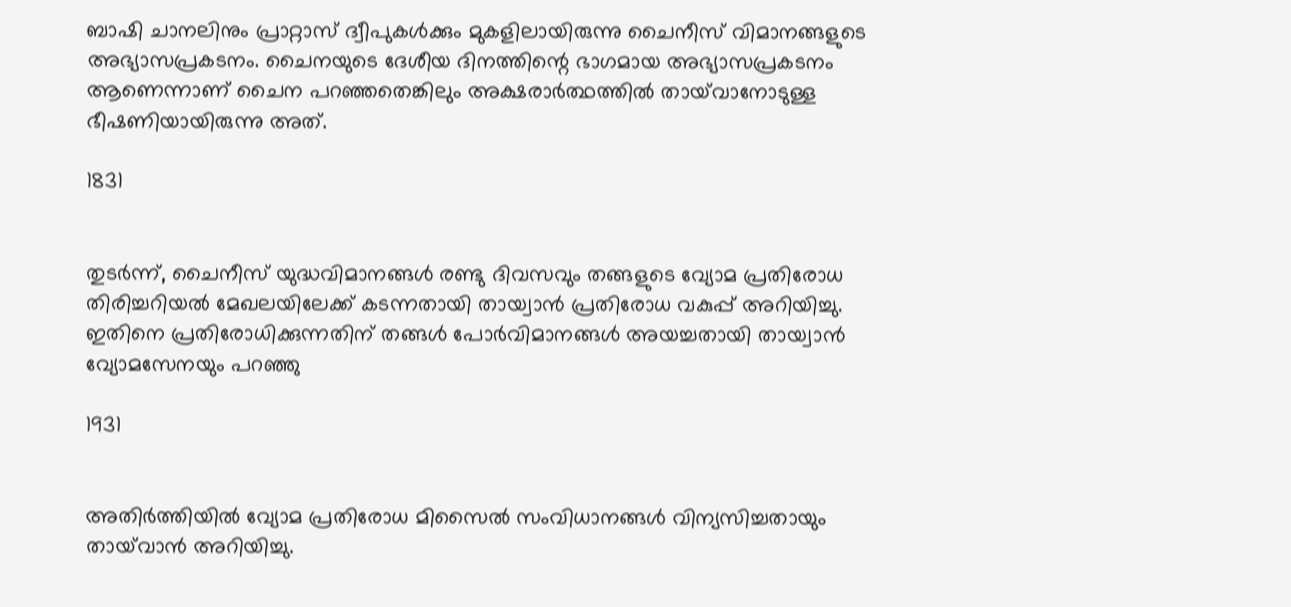ബാഷി ചാനലിനും പ്രാറ്റാസ് ദ്വീപുകള്‍ക്കും മുകളിലായിരുന്നു ചൈനീസ് വിമാനങ്ങളുടെ അഭ്യാസപ്രകടനം. ചൈനയുടെ ദേശീയ ദിനത്തിന്റെ ഭാഗമായ അഭ്യാസപ്രകടനം ആണെന്നാണ് ചൈന പറഞ്ഞതെങ്കിലും അക്ഷരാര്‍ത്ഥത്തില്‍ തായ്‌വാനോടുള്ള ഭീഷണിയായിരുന്നു അത്.

1831


തുടര്‍ന്ന്, ചൈനീസ് യുദ്ധവിമാനങ്ങള്‍ രണ്ടു ദിവസവും തങ്ങളുടെ വ്യോമ പ്രതിരോധ തിരിച്ചറിയല്‍ മേഖലയിലേക്ക് കടന്നതായി തായ്വാന്‍ പ്രതിരോധ വകുപ്പ് അറിയിച്ചു. ഇതിനെ പ്രതിരോധിക്കുന്നതിന് തങ്ങള്‍ പോര്‍വിമാനങ്ങള്‍ അയച്ചതായി തായ്വാന്‍ വ്യോമസേനയും പറഞ്ഞു

1931


അതിര്‍ത്തിയില്‍ വ്യോമ പ്രതിരോധ മിസൈല്‍ സംവിധാനങ്ങള്‍ വിന്യസിച്ചതായും തായ്‌വാന്‍ അറിയിച്ചു.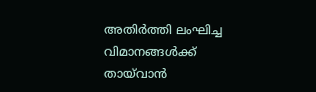അതിര്‍ത്തി ലംഘിച്ച വിമാനങ്ങള്‍ക്ക് തായ്‌വാന്‍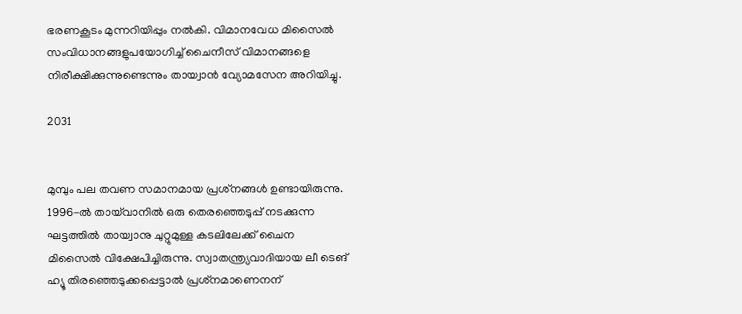ഭരണകൂടം മുന്നറിയിപ്പും നല്‍കി. വിമാനവേധ മിസൈല്‍ സംവിധാനങ്ങളുപയോഗിച്ച് ചൈനീസ് വിമാനങ്ങളെ നിരീക്ഷിക്കുന്നുണ്ടെന്നും തായ്വാന്‍ വ്യോമസേന അറിയിച്ചു.

2031


മുമ്പും പല തവണ സമാനമായ പ്രശ്‌നങ്ങള്‍ ഉണ്ടായിരുന്നു. 1996-ല്‍ തായ്‌വാനില്‍ ഒരു തെരഞ്ഞെടുപ്പ് നടക്കുന്ന ഘട്ടത്തില്‍ തായ്വാനു ചുറ്റുമുള്ള കടലിലേക്ക് ചൈന മിസൈല്‍ വിക്ഷേപിച്ചിരുന്നു. സ്വാതന്ത്ര്യവാദിയായ ലീ ടെങ് ഹ്യൂ തിരഞ്ഞെടുക്കപ്പെട്ടാല്‍ പ്രശ്‌നമാണെനന്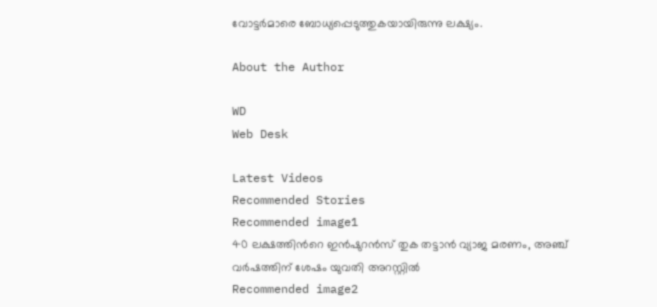വോട്ടര്‍മാരെ ബോധ്യപ്പെടുത്തുകയായിരുന്നു ലക്ഷ്യം.

About the Author

WD
Web Desk

Latest Videos
Recommended Stories
Recommended image1
40 ലക്ഷത്തിന്‍റെ ഇന്‍ഷുറൻസ് തുക തട്ടാൻ വ്യാജ മരണം, അഞ്ച് വർഷത്തിന് ശേഷം യുവതി അറസ്റ്റിൽ
Recommended image2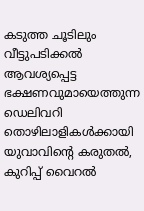കടുത്ത ചൂടിലും വീട്ടുപടിക്കൽ ആവശ്യപ്പെട്ട ഭക്ഷണവുമായെത്തുന്ന ഡെലിവറി തൊഴിലാളികൾക്കായി യുവാവിന്‍റെ കരുതൽ, കുറിപ്പ് വൈറൽ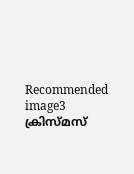Recommended image3
ക്രിസ്മസ്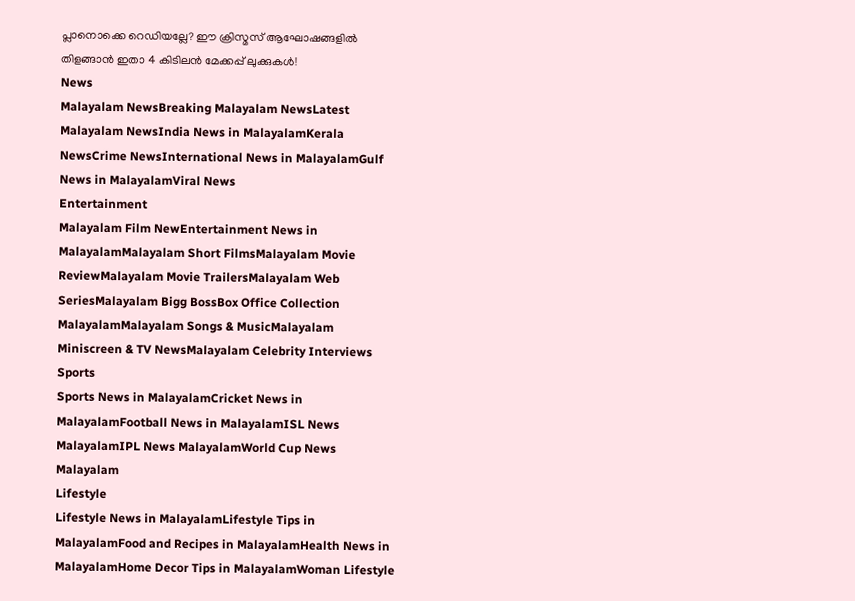പ്ലാനൊക്കെ റെഡിയല്ലേ? ഈ ക്രിസ്മസ് ആഘോഷങ്ങളിൽ തിളങ്ങാൻ ഇതാ 4 കിടിലൻ മേക്കപ്പ് ലുക്കുകൾ!
News
Malayalam NewsBreaking Malayalam NewsLatest Malayalam NewsIndia News in MalayalamKerala NewsCrime NewsInternational News in MalayalamGulf News in MalayalamViral News
Entertainment
Malayalam Film NewEntertainment News in MalayalamMalayalam Short FilmsMalayalam Movie ReviewMalayalam Movie TrailersMalayalam Web SeriesMalayalam Bigg BossBox Office Collection MalayalamMalayalam Songs & MusicMalayalam Miniscreen & TV NewsMalayalam Celebrity Interviews
Sports
Sports News in MalayalamCricket News in MalayalamFootball News in MalayalamISL News MalayalamIPL News MalayalamWorld Cup News Malayalam
Lifestyle
Lifestyle News in MalayalamLifestyle Tips in MalayalamFood and Recipes in MalayalamHealth News in MalayalamHome Decor Tips in MalayalamWoman Lifestyle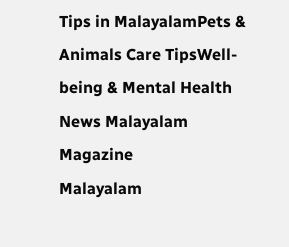Tips in MalayalamPets & Animals Care TipsWell-being & Mental Health News Malayalam
Magazine
Malayalam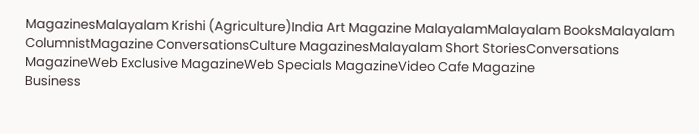MagazinesMalayalam Krishi (Agriculture)India Art Magazine MalayalamMalayalam BooksMalayalam ColumnistMagazine ConversationsCulture MagazinesMalayalam Short StoriesConversations MagazineWeb Exclusive MagazineWeb Specials MagazineVideo Cafe Magazine
Business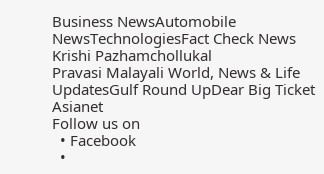Business NewsAutomobile NewsTechnologiesFact Check News
Krishi Pazhamchollukal
Pravasi Malayali World, News & Life UpdatesGulf Round UpDear Big Ticket
Asianet
Follow us on
  • Facebook
  •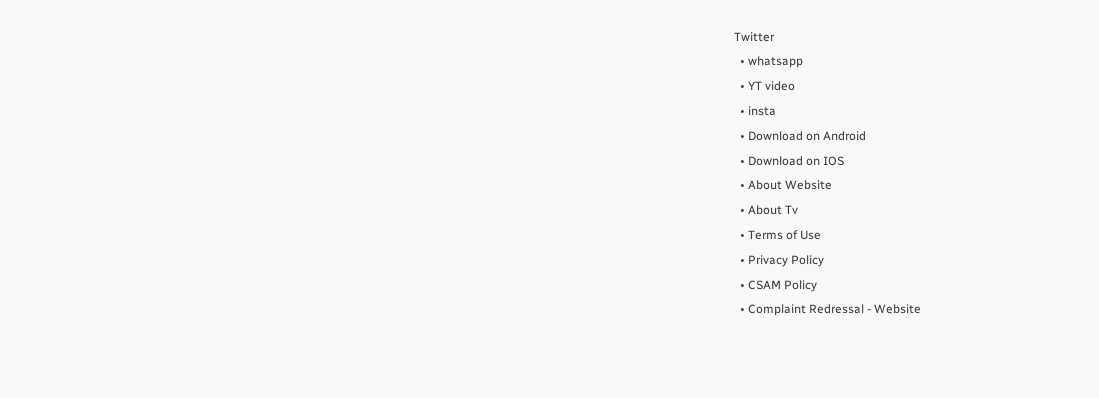Twitter
  • whatsapp
  • YT video
  • insta
  • Download on Android
  • Download on IOS
  • About Website
  • About Tv
  • Terms of Use
  • Privacy Policy
  • CSAM Policy
  • Complaint Redressal - Website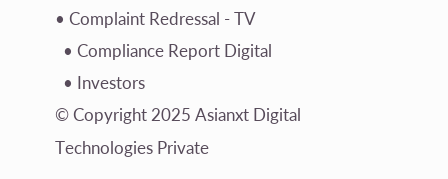• Complaint Redressal - TV
  • Compliance Report Digital
  • Investors
© Copyright 2025 Asianxt Digital Technologies Private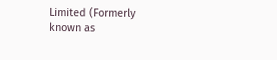Limited (Formerly known as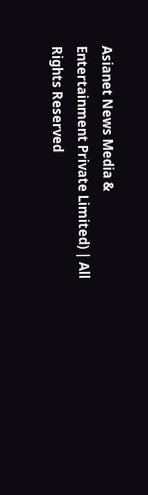Asianet News Media & Entertainment Private Limited) | All Rights Reserved